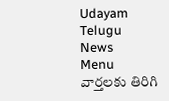Udayam Telugu News
Menu
వార్తలకు తిరిగి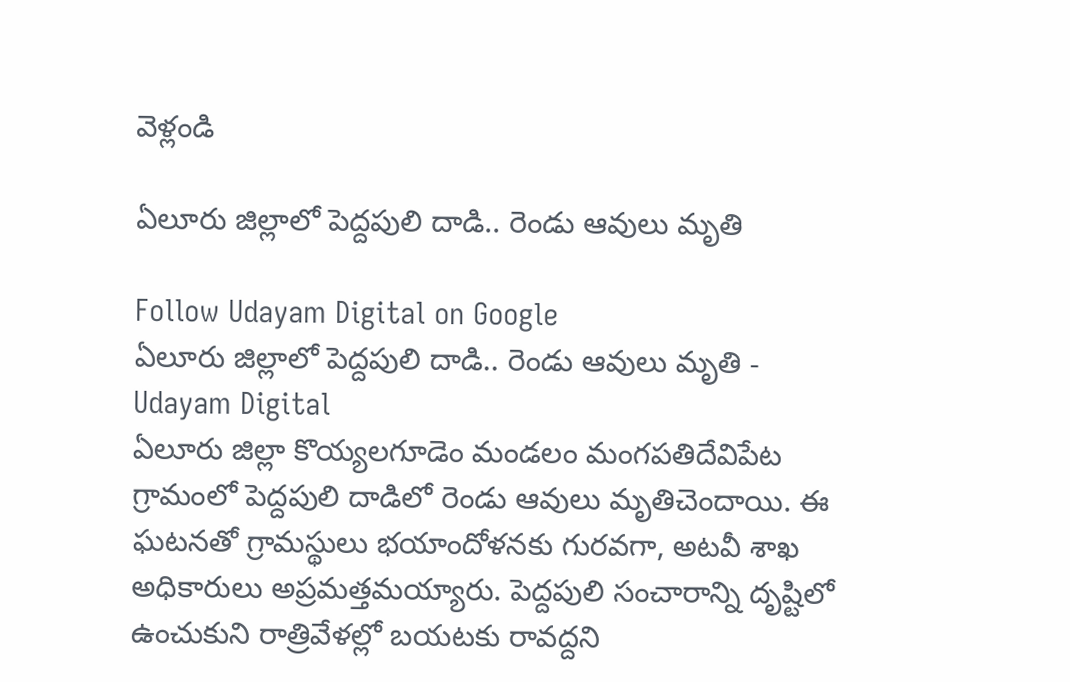వెళ్లండి

ఏలూరు జిల్లాలో పెద్దపులి దాడి.. రెండు ఆవులు మృతి

Follow Udayam Digital on Google
ఏలూరు జిల్లాలో పెద్దపులి దాడి.. రెండు ఆవులు మృతి - Udayam Digital
ఏలూరు జిల్లా కొయ్యలగూడెం మండలం మంగపతిదేవిపేట గ్రామంలో పెద్దపులి దాడిలో రెండు ఆవులు మృతిచెందాయి. ఈ ఘటనతో గ్రామస్థులు భయాందోళనకు గురవగా, అటవీ శాఖ అధికారులు అప్రమత్తమయ్యారు. పెద్దపులి సంచారాన్ని దృష్టిలో ఉంచుకుని రాత్రివేళల్లో బయటకు రావద్దని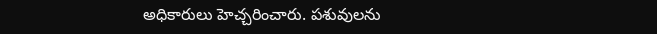అధికారులు హెచ్చరించారు. పశువులను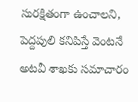సురక్షితంగా ఉంచాలని, పెద్దపులి కనిపిస్తే వెంటనే అటవీ శాఖకు సమాచారం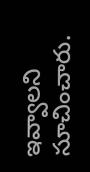ఇవ్వాలని సూచించారు.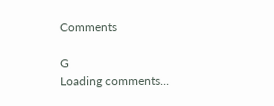Comments

G
Loading comments...